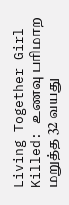Living Together Girl Killed: உணவு பரிமாற மறுத்த 32 வயது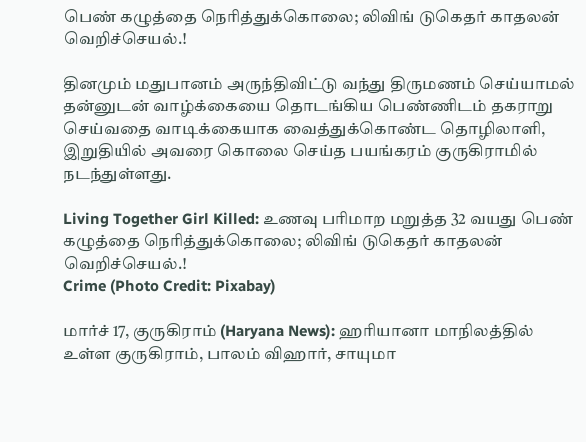பெண் கழுத்தை நெரித்துக்கொலை; லிவிங் டுகெதர் காதலன் வெறிச்செயல்.!

தினமும் மதுபானம் அருந்திவிட்டு வந்து திருமணம் செய்யாமல் தன்னுடன் வாழ்க்கையை தொடங்கிய பெண்ணிடம் தகராறு செய்வதை வாடிக்கையாக வைத்துக்கொண்ட தொழிலாளி, இறுதியில் அவரை கொலை செய்த பயங்கரம் குருகிராமில் நடந்துள்ளது.

Living Together Girl Killed: உணவு பரிமாற மறுத்த 32 வயது பெண் கழுத்தை நெரித்துக்கொலை; லிவிங் டுகெதர் காதலன் வெறிச்செயல்.!
Crime (Photo Credit: Pixabay)

மார்ச் 17, குருகிராம் (Haryana News): ஹரியானா மாநிலத்தில் உள்ள குருகிராம், பாலம் விஹார், சாயுமா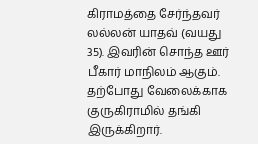கிராமத்தை சேர்ந்தவர் லல்லன் யாதவ் (வயது 35). இவரின் சொந்த ஊர் பீகார் மாநிலம் ஆகும். தற்போது வேலைக்காக குருகிராமில் தங்கி இருக்கிறார்.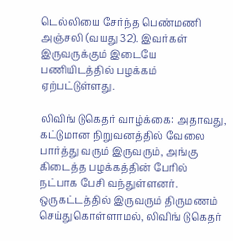டெல்லியை சேர்ந்த பெண்மணி அஞ்சலி (வயது 32). இவர்கள் இருவருக்கும் இடையே பணியிடத்தில் பழக்கம் ஏற்பட்டுள்ளது.

லிவிங் டுகெதர் வாழ்க்கை: அதாவது, கட்டுமான நிறுவனத்தில் வேலை பார்த்து வரும் இருவரும், அங்கு கிடைத்த பழக்கத்தின் பேரில் நட்பாக பேசி வந்துள்ளனர். ஒருகட்டத்தில் இருவரும் திருமணம் செய்துகொள்ளாமல், லிவிங் டுகெதர்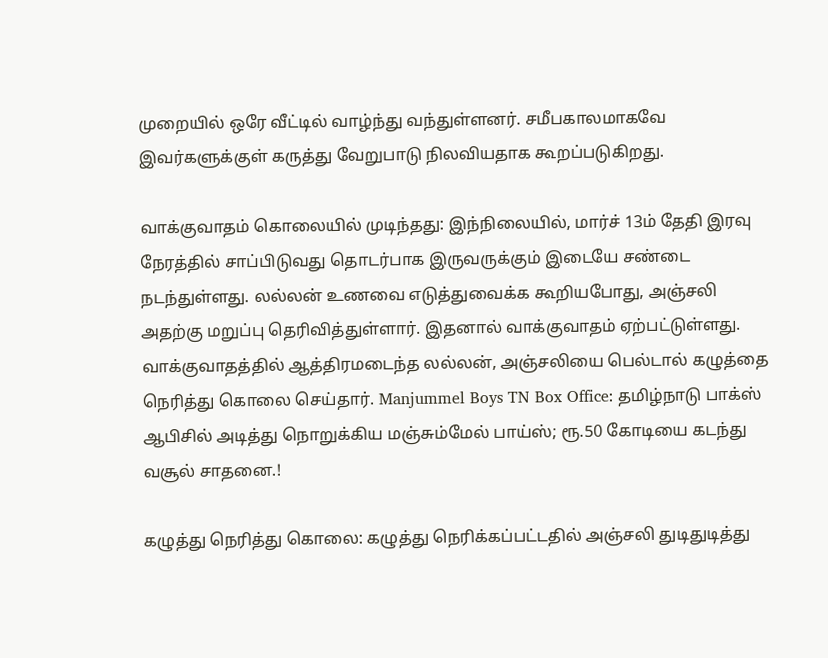முறையில் ஒரே வீட்டில் வாழ்ந்து வந்துள்ளனர். சமீபகாலமாகவே இவர்களுக்குள் கருத்து வேறுபாடு நிலவியதாக கூறப்படுகிறது.

வாக்குவாதம் கொலையில் முடிந்தது: இந்நிலையில், மார்ச் 13ம் தேதி இரவு நேரத்தில் சாப்பிடுவது தொடர்பாக இருவருக்கும் இடையே சண்டை நடந்துள்ளது. லல்லன் உணவை எடுத்துவைக்க கூறியபோது, அஞ்சலி அதற்கு மறுப்பு தெரிவித்துள்ளார். இதனால் வாக்குவாதம் ஏற்பட்டுள்ளது. வாக்குவாதத்தில் ஆத்திரமடைந்த லல்லன், அஞ்சலியை பெல்டால் கழுத்தை நெரித்து கொலை செய்தார். Manjummel Boys TN Box Office: தமிழ்நாடு பாக்ஸ் ஆபிசில் அடித்து நொறுக்கிய மஞ்சும்மேல் பாய்ஸ்; ரூ.50 கோடியை கடந்து வசூல் சாதனை.!

கழுத்து நெரித்து கொலை: கழுத்து நெரிக்கப்பட்டதில் அஞ்சலி துடிதுடித்து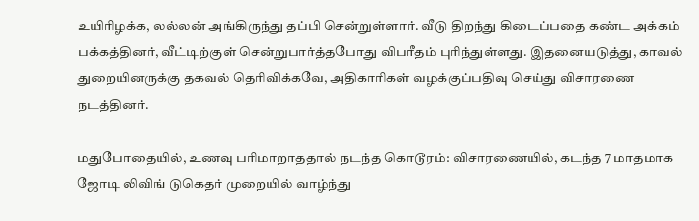உயிரிழக்க, லல்லன் அங்கிருந்து தப்பி சென்றுள்ளார். வீடு திறந்து கிடைப்பதை கண்ட அக்கம் பக்கத்தினர், வீட்டிற்குள் சென்றுபார்த்தபோது விபரீதம் புரிந்துள்ளது. இதனையடுத்து, காவல் துறையினருக்கு தகவல் தெரிவிக்கவே, அதிகாரிகள் வழக்குப்பதிவு செய்து விசாரணை நடத்தினர்.

மதுபோதையில், உணவு பரிமாறாததால் நடந்த கொடூரம்: விசாரணையில், கடந்த 7 மாதமாக ஜோடி லிவிங் டுகெதர் முறையில் வாழ்ந்து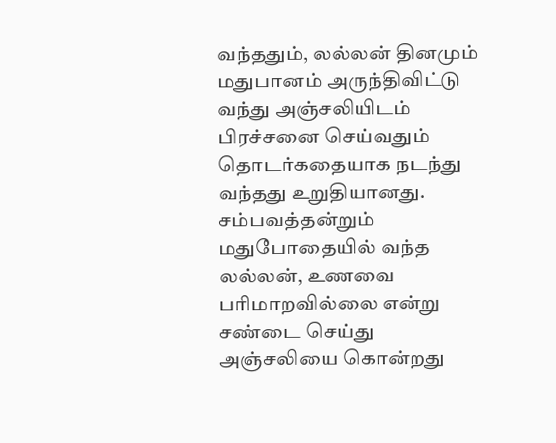வந்ததும், லல்லன் தினமும் மதுபானம் அருந்திவிட்டு வந்து அஞ்சலியிடம் பிரச்சனை செய்வதும் தொடர்கதையாக நடந்து வந்தது உறுதியானது. சம்பவத்தன்றும் மதுபோதையில் வந்த லல்லன், உணவை பரிமாறவில்லை என்று சண்டை செய்து அஞ்சலியை கொன்றது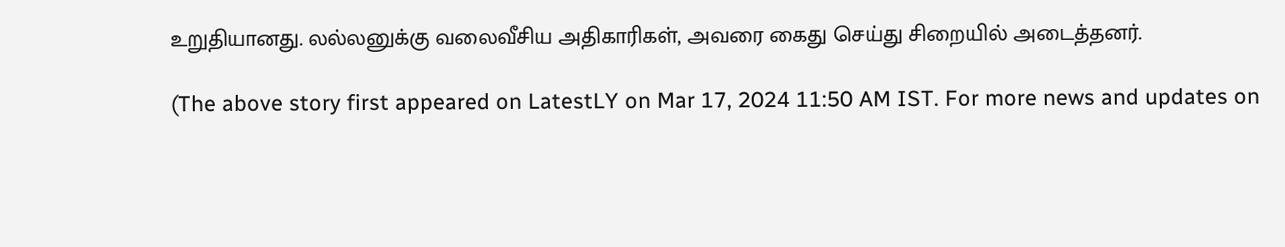உறுதியானது. லல்லனுக்கு வலைவீசிய அதிகாரிகள், அவரை கைது செய்து சிறையில் அடைத்தனர்.

(The above story first appeared on LatestLY on Mar 17, 2024 11:50 AM IST. For more news and updates on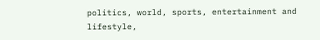politics, world, sports, entertainment and lifestyle,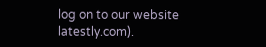log on to our website latestly.com).